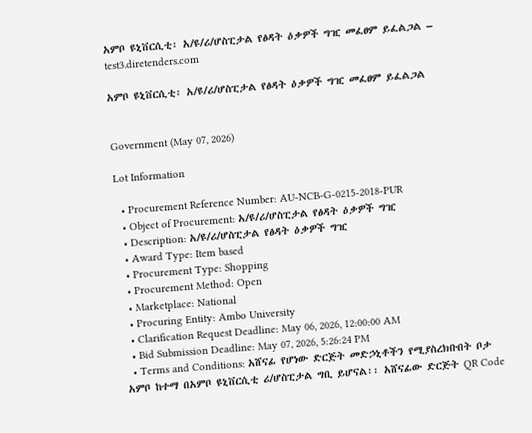አምቦ ዩኒቨርሲቲ፡ አ/ዩ/ሪ/ሆስፒታል የፅዳት ዕቃዎች ግዢ መፈፀም ይፈልጋል – test3.diretenders.com

አምቦ ዩኒቨርሲቲ፡ አ/ዩ/ሪ/ሆስፒታል የፅዳት ዕቃዎች ግዢ መፈፀም ይፈልጋል


Government (May 07, 2026)

Lot Information

  • Procurement Reference Number: AU-NCB-G-0215-2018-PUR
  • Object of Procurement: አ/ዩ/ሪ/ሆስፒታል የፅዳት ዕቃዎች ግዢ
  • Description: አ/ዩ/ሪ/ሆስፒታል የፅዳት ዕቃዎች ግዢ
  • Award Type: Item based
  • Procurement Type: Shopping
  • Procurement Method: Open
  • Marketplace: National
  • Procuring Entity: Ambo University
  • Clarification Request Deadline: May 06, 2026, 12:00:00 AM
  • Bid Submission Deadline: May 07, 2026, 5:26:24 PM
  • Terms and Conditions: አሸናፊ የሆነው ድርጅት መድኃኒቶችን የሚያስረክቡበት ቦታ አምቦ ከተማ በአምቦ ዩኒቨርሲቲ ሪ/ሆስፒታል ግቢ ይሆናል፡፡ አሸናፊው ድርጅት QR Code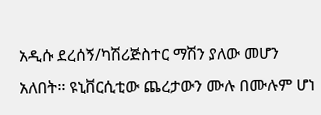አዲሱ ደረሰኝ/ካሽሪጅስተር ማሽን ያለው መሆን አለበት፡፡ ዩኒቨርሲቲው ጨረታውን ሙሉ በሙሉም ሆነ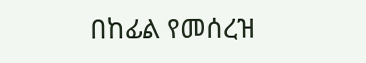በከፊል የመሰረዝ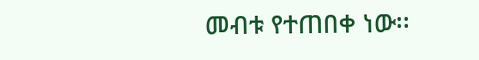መብቱ የተጠበቀ ነው፡፡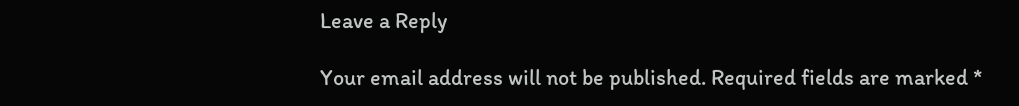Leave a Reply

Your email address will not be published. Required fields are marked *